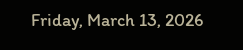Friday, March 13, 2026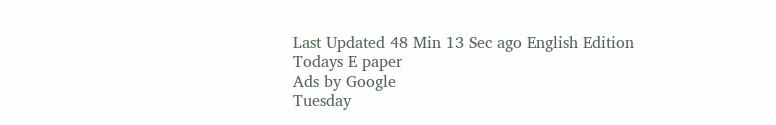Last Updated 48 Min 13 Sec ago English Edition
Todays E paper
Ads by Google
Tuesday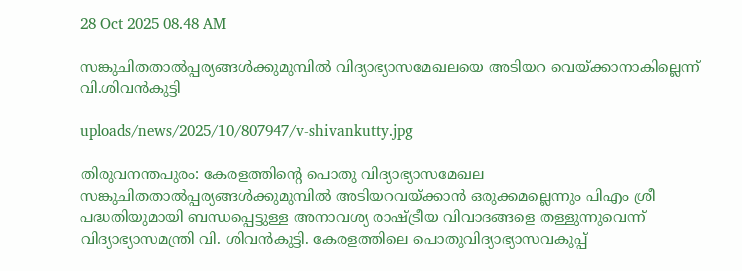28 Oct 2025 08.48 AM

സങ്കുചിതതാല്‍പ്പര്യങ്ങള്‍ക്കുമുമ്പില്‍ വിദ്യാഭ്യാസമേഖലയെ അടിയറ വെയ്ക്കാനാകില്ലെന്ന് വി.ശിവന്‍കുട്ടി

uploads/news/2025/10/807947/v-shivankutty.jpg

തിരുവനന്തപുരം: കേരളത്തിന്റെ പൊതു വിദ്യാഭ്യാസമേഖല സങ്കുചിതതാല്‍പ്പര്യങ്ങള്‍ക്കുമുമ്പില്‍ അടിയറവയ്ക്കാന്‍ ഒരുക്കമല്ലെന്നും പിഎം ശ്രീ പദ്ധതിയുമായി ബന്ധപ്പെട്ടുള്ള അനാവശ്യ രാഷ്ട്രീയ വിവാദങ്ങളെ തള്ളുന്നുവെന്ന് വിദ്യാഭ്യാസമന്ത്രി വി. ശിവന്‍കുട്ടി. കേരളത്തിലെ പൊതുവിദ്യാഭ്യാസവകുപ്പ്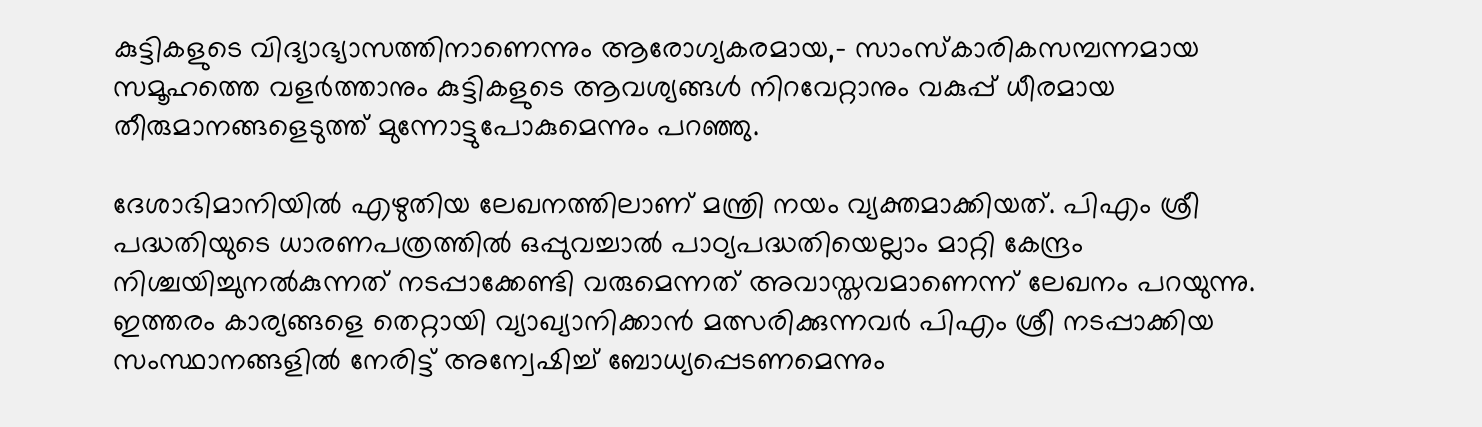കുട്ടികളുടെ വിദ്യാഭ്യാസത്തിനാണെന്നും ആരോഗ്യകരമായ,- സാംസ്‌കാരികസമ്പന്നമായ സമൂഹത്തെ വളര്‍ത്താനും കുട്ടികളുടെ ആവശ്യങ്ങള്‍ നിറവേറ്റാനും വകുപ്പ് ധീരമായ തീരുമാനങ്ങളെടുത്ത് മുന്നോട്ടുപോകുമെന്നും പറഞ്ഞു.

ദേശാഭിമാനിയില്‍ എഴുതിയ ലേഖനത്തിലാണ് മന്ത്രി നയം വ്യക്തമാക്കിയത്. പിഎം ശ്രീ പദ്ധതിയുടെ ധാരണപത്രത്തില്‍ ഒപ്പുവച്ചാല്‍ പാഠ്യപദ്ധതിയെല്ലാം മാറ്റി കേന്ദ്രം നിശ്ചയിച്ചുനല്‍കുന്നത് നടപ്പാക്കേണ്ടി വരുമെന്നത് അവാസ്തവമാണെന്ന് ലേഖനം പറയുന്നു. ഇത്തരം കാര്യങ്ങളെ തെറ്റായി വ്യാഖ്യാനിക്കാന്‍ മത്സരിക്കുന്നവര്‍ പിഎം ശ്രീ നടപ്പാക്കിയ സംസ്ഥാനങ്ങളില്‍ നേരിട്ട് അന്വേഷിച്ച് ബോധ്യപ്പെടണമെന്നും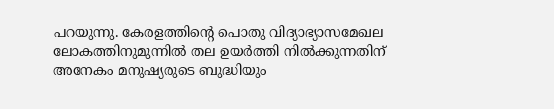പറയുന്നു. കേരളത്തിന്റെ പൊതു വിദ്യാഭ്യാസമേഖല ലോകത്തിനുമുന്നില്‍ തല ഉയര്‍ത്തി നില്‍ക്കുന്നതിന് അനേകം മനുഷ്യരുടെ ബുദ്ധിയും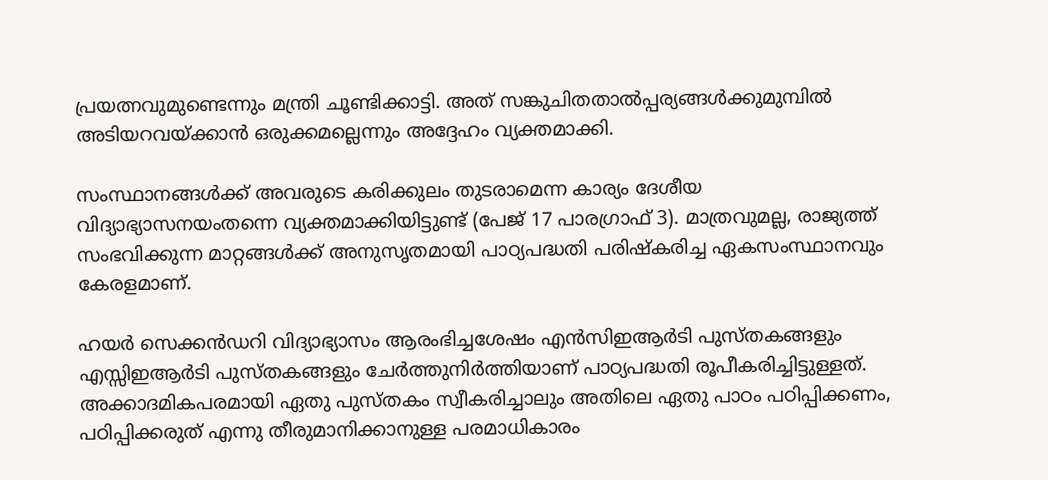പ്രയത്നവുമുണ്ടെന്നും മന്ത്രി ചൂണ്ടിക്കാട്ടി. അത് സങ്കുചിതതാല്‍പ്പര്യങ്ങള്‍ക്കുമുമ്പില്‍ അടിയറവയ്ക്കാന്‍ ഒരുക്കമല്ലെന്നും അദ്ദേഹം വ്യക്തമാക്കി.

സംസ്ഥാനങ്ങള്‍ക്ക് അവരുടെ കരിക്കുലം തുടരാമെന്ന കാര്യം ദേശീയ വിദ്യാഭ്യാസനയംതന്നെ വ്യക്തമാക്കിയിട്ടുണ്ട് (പേജ് 17 പാരഗ്രാഫ് 3). മാത്രവുമല്ല, രാജ്യത്ത് സംഭവിക്കുന്ന മാറ്റങ്ങള്‍ക്ക് അനുസൃതമായി പാഠ്യപദ്ധതി പരിഷ്‌കരിച്ച ഏകസംസ്ഥാനവും കേരളമാണ്.

ഹയര്‍ സെക്കന്‍ഡറി വിദ്യാഭ്യാസം ആരംഭിച്ചശേഷം എന്‍സിഇആര്‍ടി പുസ്തകങ്ങളും എസ്സിഇആര്‍ടി പുസ്തകങ്ങളും ചേര്‍ത്തുനിര്‍ത്തിയാണ് പാഠ്യപദ്ധതി രൂപീകരിച്ചിട്ടുള്ളത്. അക്കാദമികപരമായി ഏതു പുസ്തകം സ്വീകരിച്ചാലും അതിലെ ഏതു പാഠം പഠിപ്പിക്കണം, പഠിപ്പിക്കരുത് എന്നു തീരുമാനിക്കാനുള്ള പരമാധികാരം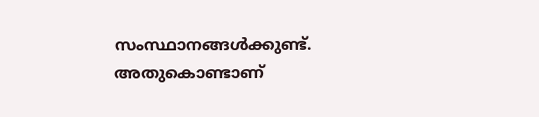സംസ്ഥാനങ്ങള്‍ക്കുണ്ട്. അതുകൊണ്ടാണ്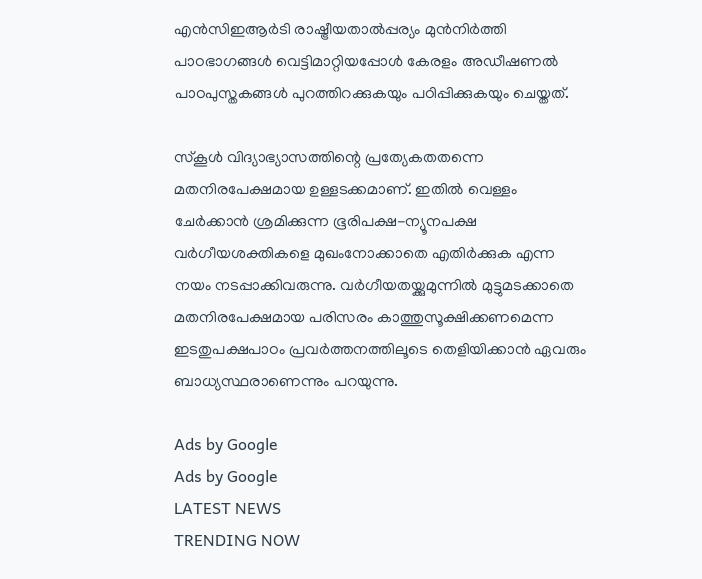എന്‍സിഇആര്‍ടി രാഷ്ട്രീയതാല്‍പ്പര്യം മുന്‍നിര്‍ത്തി പാഠഭാഗങ്ങള്‍ വെട്ടിമാറ്റിയപ്പോള്‍ കേരളം അഡീഷണല്‍ പാഠപുസ്തകങ്ങള്‍ പുറത്തിറക്കുകയും പഠിപ്പിക്കുകയും ചെയ്തത്.

സ്‌കൂള്‍ വിദ്യാഭ്യാസത്തിന്റെ പ്രത്യേകതതന്നെ മതനിരപേക്ഷമായ ഉള്ളടക്കമാണ്. ഇതില്‍ വെള്ളം ചേര്‍ക്കാന്‍ ശ്രമിക്കുന്ന ഭൂരിപക്ഷ-ന്യൂനപക്ഷ വര്‍ഗീയശക്തികളെ മുഖംനോക്കാതെ എതിര്‍ക്കുക എന്ന നയം നടപ്പാക്കിവരുന്നു. വര്‍ഗീയതയ്ക്കുമുന്നില്‍ മുട്ടുമടക്കാതെ മതനിരപേക്ഷമായ പരിസരം കാത്തുസൂക്ഷിക്കണമെന്ന ഇടതുപക്ഷപാഠം പ്രവര്‍ത്തനത്തിലൂടെ തെളിയിക്കാന്‍ ഏവരും ബാധ്യസ്ഥരാണെന്നും പറയുന്നു.

Ads by Google
Ads by Google
LATEST NEWS
TRENDING NOW